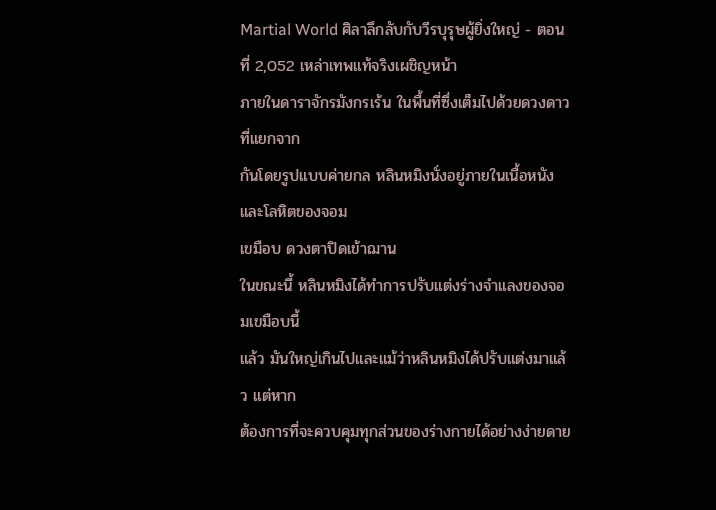Martial World ศิลาลึกลับกับวีรบุรุษผู้ยิ่งใหญ่ - ตอนที่ 2,052 เหล่าเทพแท้จริงเผชิญหน้า
ภายในดาราจักรมังกรเร้น ในพื้นที่ซึ่งเต็มไปด้วยดวงดาวที่แยกจาก
กันโดยรูปแบบค่ายกล หลินหมิงนั่งอยู่ภายในเนื้อหนังและโลหิตของจอม
เขมือบ ดวงตาปิดเข้าฌาน
ในขณะนี้ หลินหมิงได้ทำการปรับแต่งร่างจำแลงของจอมเขมือบนี้
แล้ว มันใหญ่เกินไปและแม้ว่าหลินหมิงได้ปรับแต่งมาแล้ว แต่หาก
ต้องการที่จะควบคุมทุกส่วนของร่างกายได้อย่างง่ายดาย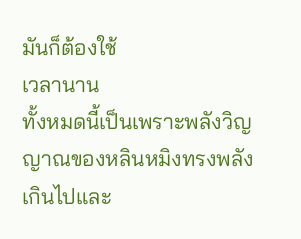มันก็ต้องใช้
เวลานาน
ทั้งหมดนี้เป็นเพราะพลังวิญญาณของหลินหมิงทรงพลังเกินไปและ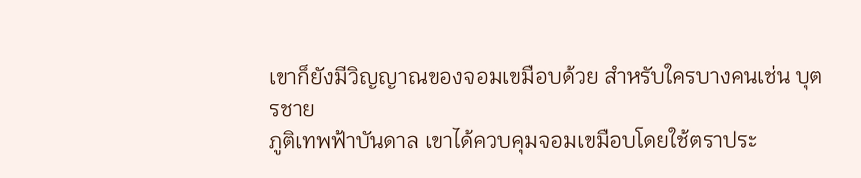เขาก็ยังมีวิญญาณของจอมเขมือบด้วย สำหรับใครบางคนเช่น บุตรชาย
ภูติเทพฟ้าบันดาล เขาได้ควบคุมจอมเขมือบโดยใช้ตราประ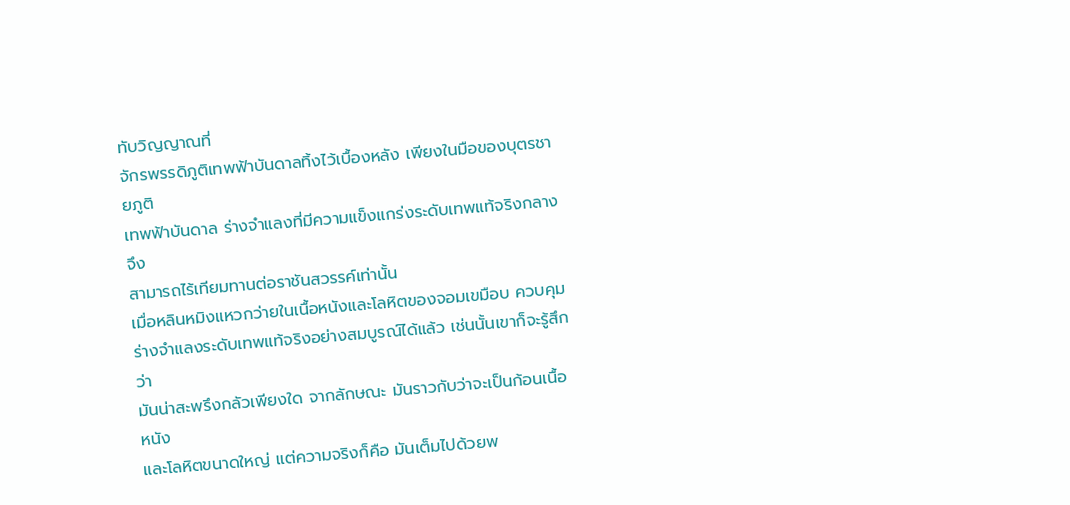ทับวิญญาณที่
จักรพรรดิภูติเทพฟ้าบันดาลทิ้งไว้เบื้องหลัง เพียงในมือของบุตรชายภูติ
เทพฟ้าบันดาล ร่างจำแลงที่มีความแข็งแกร่งระดับเทพแท้จริงกลางจึง
สามารถไร้เทียมทานต่อราชันสวรรค์เท่านั้น
เมื่อหลินหมิงแหวกว่ายในเนื้อหนังและโลหิตของจอมเขมือบ ควบคุม
ร่างจำแลงระดับเทพแท้จริงอย่างสมบูรณ์ได้แล้ว เช่นนั้นเขาก็จะรู้สึกว่า
มันน่าสะพรึงกลัวเพียงใด จากลักษณะ มันราวกับว่าจะเป็นก้อนเนื้อหนัง
และโลหิตขนาดใหญ่ แต่ความจริงก็คือ มันเต็มไปด้วยพ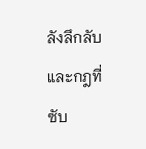ลังลึกลับและกฎที่
ซับ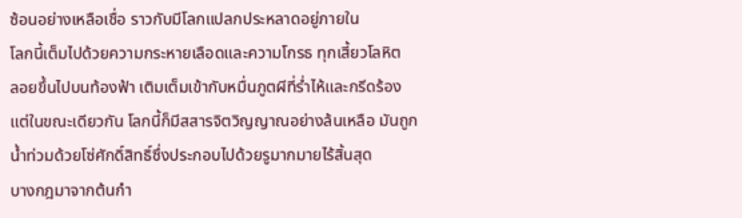ซ้อนอย่างเหลือเชื่อ ราวกับมีโลกแปลกประหลาดอยู่ภายใน
โลกนี้เต็มไปด้วยความกระหายเลือดและความโกรธ ทุกเสี้ยวโลหิต
ลอยขึ้นไปบนท้องฟ้า เติมเต็มเข้ากับหมื่นภูตผีที่ร่ำไห้และกรีดร้อง
แต่ในขณะเดียวกัน โลกนี้ก็มีสสารจิตวิญญาณอย่างล้นเหลือ มันถูก
น้ำท่วมด้วยโซ่ศักดิ์สิทธิ์ซึ่งประกอบไปด้วยรูมากมายไร้สิ้นสุด
บางกฎมาจากต้นกำ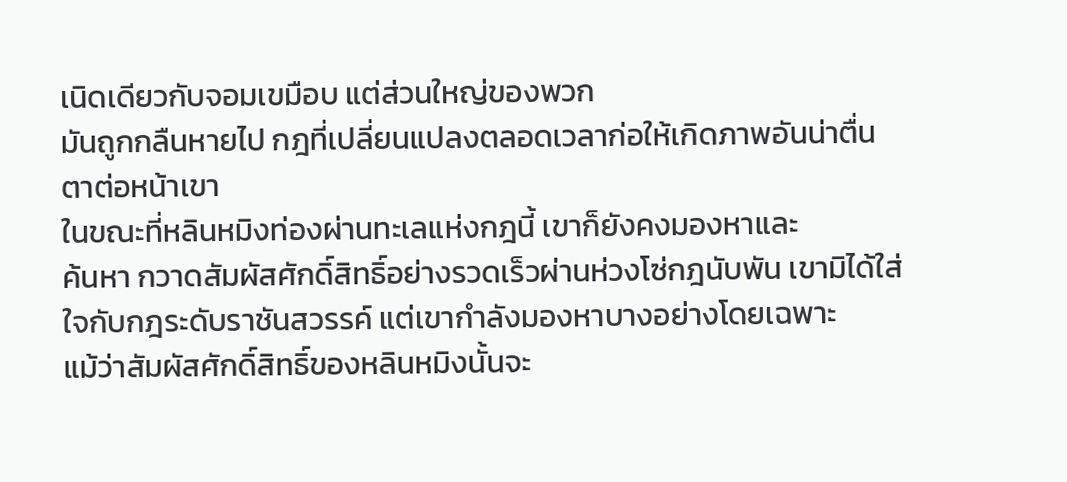เนิดเดียวกับจอมเขมือบ แต่ส่วนใหญ่ของพวก
มันถูกกลืนหายไป กฎที่เปลี่ยนแปลงตลอดเวลาก่อให้เกิดภาพอันน่าตื่น
ตาต่อหน้าเขา
ในขณะที่หลินหมิงท่องผ่านทะเลแห่งกฎนี้ เขาก็ยังคงมองหาและ
ค้นหา กวาดสัมผัสศักดิ์สิทธิ์อย่างรวดเร็วผ่านห่วงโซ่กฎนับพัน เขามิได้ใส่
ใจกับกฎระดับราชันสวรรค์ แต่เขากำลังมองหาบางอย่างโดยเฉพาะ
แม้ว่าสัมผัสศักดิ์สิทธิ์ของหลินหมิงนั้นจะ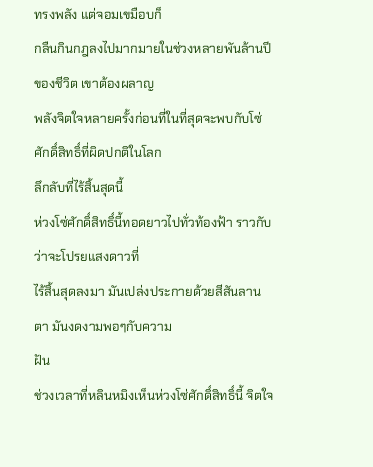ทรงพลัง แต่จอมเขมือบก็
กลืนกินกฎลงไปมากมายในช่วงหลายพันล้านปีของชีวิต เขาต้องผลาญ
พลังจิตใจหลายครั้งก่อนที่ในที่สุดจะพบกับโซ่ศักดิ์สิทธิ์ที่ผิดปกติในโลก
ลึกลับที่ไร้สิ้นสุดนี้
ห่วงโซ่ศักดิ์สิทธิ์นี้ทอดยาวไปทั่วท้องฟ้า ราวกับว่าจะโปรยแสงดาวที่
ไร้สิ้นสุดลงมา มันเปล่งประกายด้วยสีสันลานตา มันงดงามพอๆกับความ
ฝัน
ช่วงเวลาที่หลินหมิงเห็นห่วงโซ่ศักดิ์สิทธิ์นี้ จิตใจ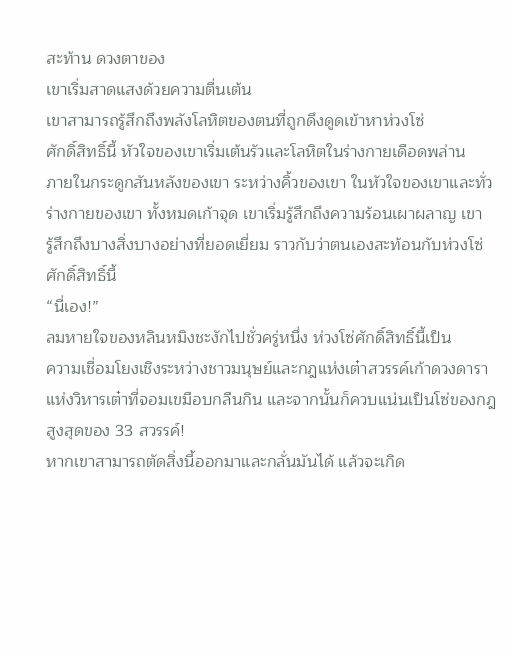สะท้าน ดวงตาของ
เขาเริ่มสาดแสงด้วยความตื่นเต้น
เขาสามารถรู้สึกถึงพลังโลหิตของตนที่ถูกดึงดูดเข้าหาห่วงโซ่
ศักดิ์สิทธิ์นี้ หัวใจของเขาเริ่มเต้นรัวและโลหิตในร่างกายเดือดพล่าน
ภายในกระดูกสันหลังของเขา ระหว่างคิ้วของเขา ในหัวใจของเขาและทั่ว
ร่างกายของเขา ทั้งหมดเก้าจุด เขาเริ่มรู้สึกถึงความร้อนเผาผลาญ เขา
รู้สึกถึงบางสิ่งบางอย่างที่ยอดเยี่ยม ราวกับว่าตนเองสะท้อนกับห่วงโซ่
ศักดิ์สิทธิ์นี้
“นี่เอง!”
ลมหายใจของหลินหมิงชะงักไปชั่วครู่หนึ่ง ห่วงโซ่ศักดิ์สิทธิ์นี้เป็น
ความเชื่อมโยงเชิงระหว่างชาวมนุษย์และกฎแห่งเต๋าสวรรค์เก้าดวงดารา
แห่งวิหารเต๋าที่จอมเขมือบกลืนกิน และจากนั้นก็ควบแน่นเป็นโซ่ของกฎ
สูงสุดของ 33 สวรรค์!
หากเขาสามารถตัดสิ่งนี้ออกมาและกลั่นมันได้ แล้วจะเกิด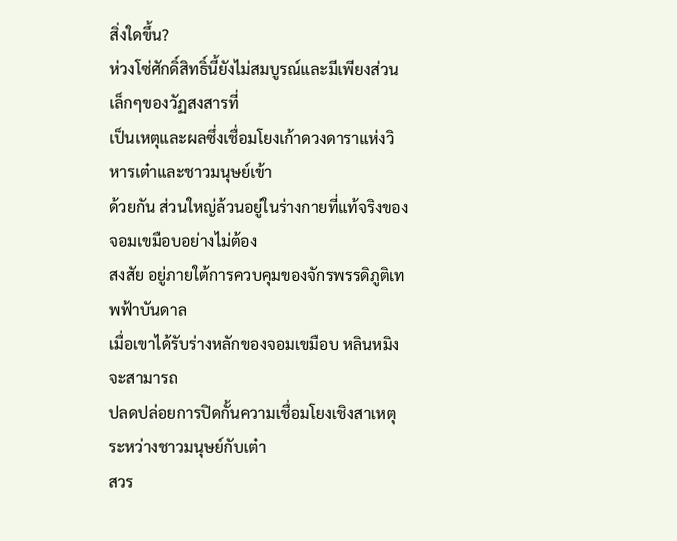สิ่งใดขึ้น?
ห่วงโซ่ศักดิ์สิทธิ์นี้ยังไม่สมบูรณ์และมีเพียงส่วนเล็กๆของวัฏสงสารที่
เป็นเหตุและผลซึ่งเชื่อมโยงเก้าดวงดาราแห่งวิหารเต๋าและชาวมนุษย์เข้า
ด้วยกัน ส่วนใหญ่ล้วนอยู่ในร่างกายที่แท้จริงของจอมเขมือบอย่างไม่ต้อง
สงสัย อยู่ภายใต้การควบคุมของจักรพรรดิภูติเทพฟ้าบันดาล
เมื่อเขาได้รับร่างหลักของจอมเขมือบ หลินหมิงจะสามารถ
ปลดปล่อยการปิดกั้นความเชื่อมโยงเชิงสาเหตุระหว่างชาวมนุษย์กับเต๋า
สวร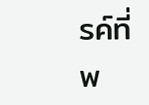รค์ที่พ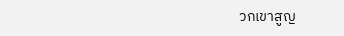วกเขาสูญ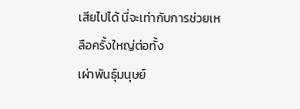เสียไปได้ นี่จะเท่ากับการช่วยเหลือครั้งใหญ่ต่อทั้ง
เผ่าพันธุ์มนุษย์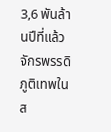3,6 พันล้านปีที่แล้ว จักรพรรดิภูติเทพในส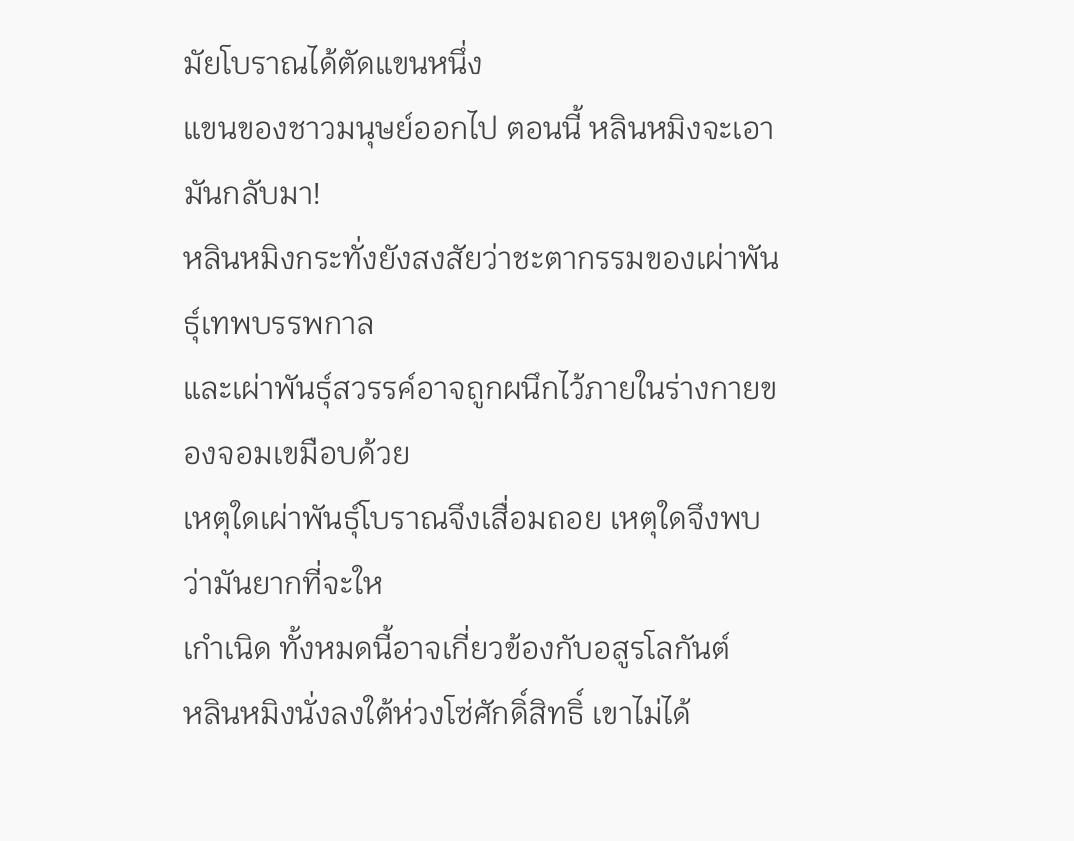มัยโบราณได้ตัดแขนหนึ่ง
แขนของชาวมนุษย์ออกไป ตอนนี้ หลินหมิงจะเอามันกลับมา!
หลินหมิงกระทั่งยังสงสัยว่าชะตากรรมของเผ่าพันธุ์เทพบรรพกาล
และเผ่าพันธุ์สวรรค์อาจถูกผนึกไว้ภายในร่างกายของจอมเขมือบด้วย
เหตุใดเผ่าพันธุ์โบราณจึงเสื่อมถอย เหตุใดจึงพบว่ามันยากที่จะให
เกำเนิด ทั้งหมดนี้อาจเกี่ยวข้องกับอสูรโลกันต์
หลินหมิงนั่งลงใต้ห่วงโซ่ศักดิ์สิทธิ์ เขาไม่ได้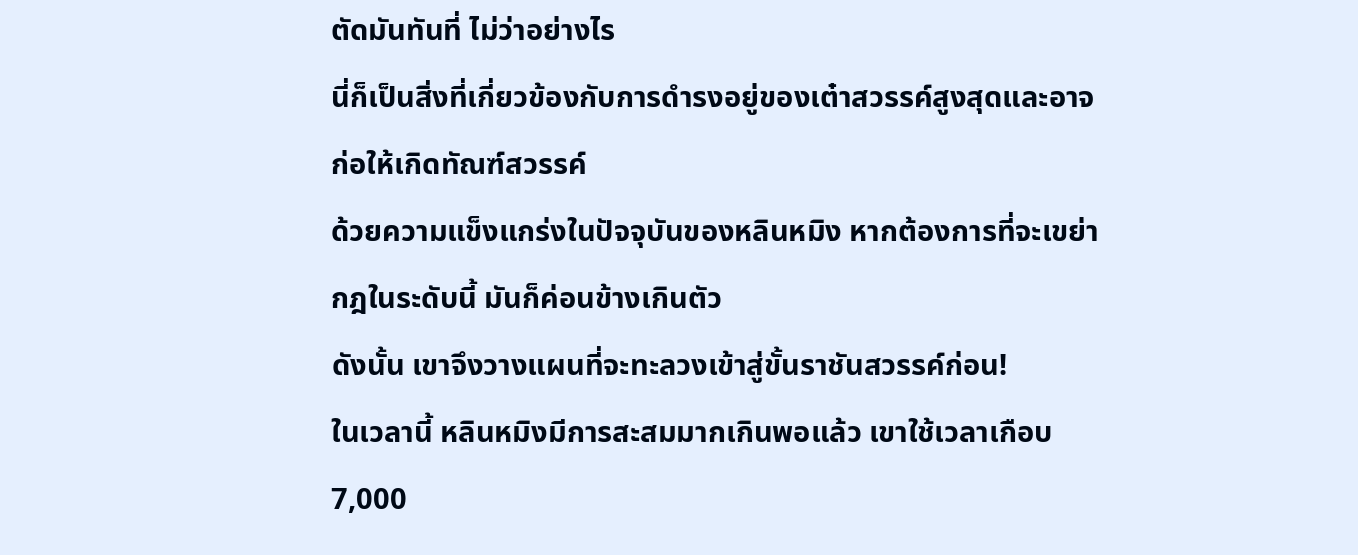ตัดมันทันที่ ไม่ว่าอย่างไร
นี่ก็เป็นสิ่งที่เกี่ยวข้องกับการดำรงอยู่ของเต๋าสวรรค์สูงสุดและอาจ
ก่อให้เกิดทัณฑ์สวรรค์
ด้วยความแข็งแกร่งในปัจจุบันของหลินหมิง หากต้องการที่จะเขย่า
กฎในระดับนี้ มันก็ค่อนข้างเกินตัว
ดังนั้น เขาจึงวางแผนที่จะทะลวงเข้าสู่ขั้นราชันสวรรค์ก่อน!
ในเวลานี้ หลินหมิงมีการสะสมมากเกินพอแล้ว เขาใช้เวลาเกือบ
7,000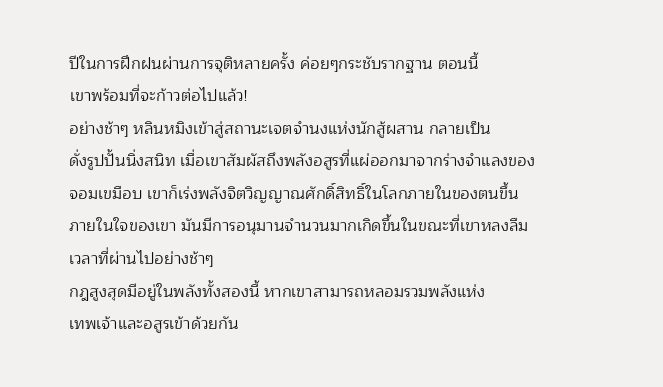ปีในการฝึกฝนผ่านการจุติหลายครั้ง ค่อยๆกระชับรากฐาน ตอนนี้
เขาพร้อมที่จะก้าวต่อไปแล้ว!
อย่างช้าๆ หลินหมิงเข้าสู่สถานะเจตจำนงแห่งนักสู้ผสาน กลายเป็น
ดั่งรูปปั้นนิ่งสนิท เมื่อเขาสัมผัสถึงพลังอสูรที่แผ่ออกมาจากร่างจำแลงของ
จอมเขมือบ เขาก็เร่งพลังจิตวิญญาณศักดิ์สิทธิ์ในโลกภายในของตนขึ้น
ภายในใจของเขา มันมีการอนุมานจำนวนมากเกิดขึ้นในขณะที่เขาหลงลืม
เวลาที่ผ่านไปอย่างช้าๆ
กฎสูงสุดมีอยู่ในพลังทั้งสองนี้ หากเขาสามารถหลอมรวมพลังแห่ง
เทพเจ้าและอสูรเข้าด้วยกัน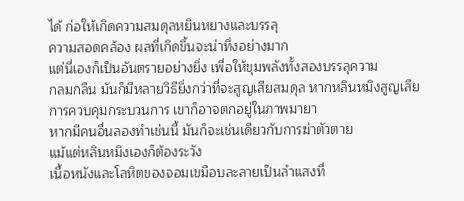ได้ ก่อให้เกิดความสมดุลหยินหยางและบรรลุ
ความสอดคล้อง ผลที่เกิดขึ้นจะน่าทึ่งอย่างมาก
แต่นี่เองก็เป็นอันตรายอย่างยิ่ง เพื่อให้ขุมพลังทั้งสองบรรลุความ
กลมกลืน มันก็มีหลายวิธียิ่งกว่าที่จะสูญเสียสมดุล หากหลินหมิงสูญเสีย
การควบคุมกระบวนการ เขาก็อาจตกอยู่ในภาพมายา
หากมีคนอื่นลองทำเช่นนี้ มันก็จะเช่นเดียวกับการฆ่าตัวตาย
แม้แต่หลินหมิงเองก็ต้องระวัง
เนื้อหนังและโลหิตของจอมเขมือบละลายเป็นลำแสงที่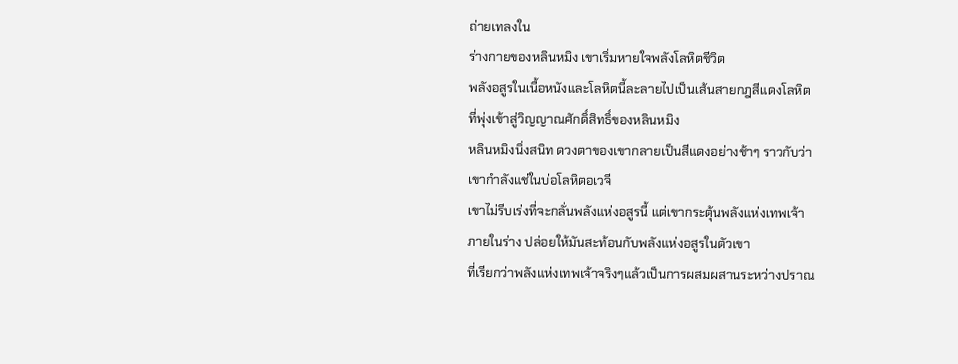ถ่ายเทลงใน
ร่างกายของหลินหมิง เขาเริ่มหายใจพลังโลหิตชีวิต
พลังอสูรในเนื้อหนังและโลหิตนี้ละลายไปเป็นเส้นสายกฎสีแดงโลหิต
ที่พุ่งเข้าสู่วิญญาณศักดิ์สิทธิ์ของหลินหมิง
หลินหมิงนิ่งสนิท ดวงตาของเขากลายเป็นสีแดงอย่างช้าๆ ราวกับว่า
เขากำลังแช่ในบ่อโลหิตอเวจี
เขาไม่รีบเร่งที่จะกลั่นพลังแห่งอสูรนี้ แต่เขากระตุ้นพลังแห่งเทพเจ้า
ภายในร่าง ปล่อยให้มันสะท้อนกับพลังแห่งอสูรในตัวเขา
ที่เรียกว่าพลังแห่งเทพเจ้าจริงๆแล้วเป็นการผสมผสานระหว่างปราณ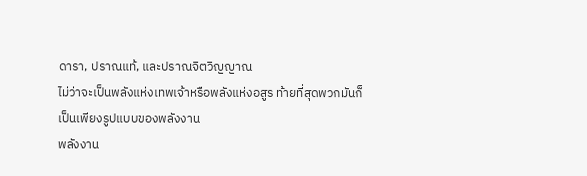ดารา, ปราณแท้, และปราณจิตวิญญาณ
ไม่ว่าจะเป็นพลังแห่งเทพเจ้าหรือพลังแห่งอสูร ท้ายที่สุดพวกมันก็
เป็นเพียงรูปแบบของพลังงาน
พลังงาน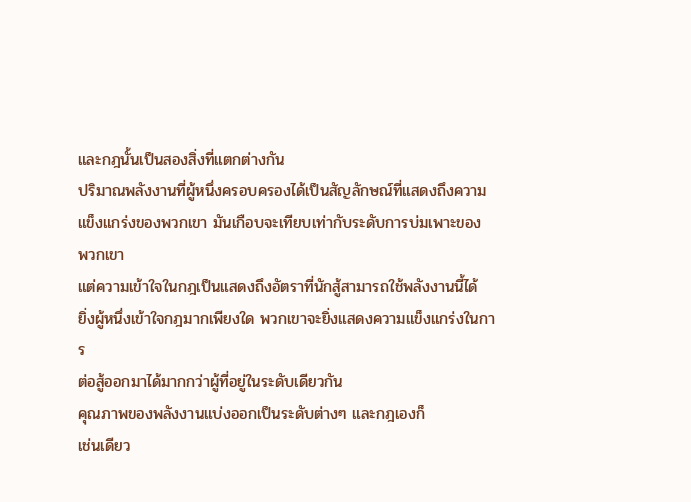และกฎนั้นเป็นสองสิ่งที่แตกต่างกัน
ปริมาณพลังงานที่ผู้หนึ่งครอบครองได้เป็นสัญลักษณ์ที่แสดงถึงความ
แข็งแกร่งของพวกเขา มันเกือบจะเทียบเท่ากับระดับการบ่มเพาะของ
พวกเขา
แต่ความเข้าใจในกฎเป็นแสดงถึงอัตราที่นักสู้สามารถใช้พลังงานนี้ได้
ยิ่งผู้หนึ่งเข้าใจกฎมากเพียงใด พวกเขาจะยิ่งแสดงความแข็งแกร่งในการ
ต่อสู้ออกมาได้มากกว่าผู้ที่อยู่ในระดับเดียวกัน
คุณภาพของพลังงานแบ่งออกเป็นระดับต่างๆ และกฎเองก็
เช่นเดียว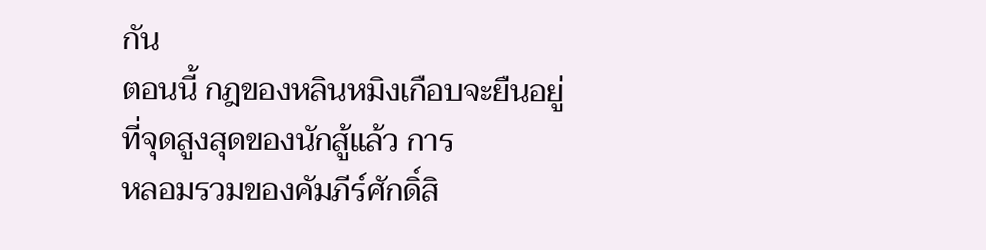กัน
ตอนนี้ กฎของหลินหมิงเกือบจะยืนอยู่ที่จุดสูงสุดของนักสู้แล้ว การ
หลอมรวมของคัมภีร์ศักดิ์สิ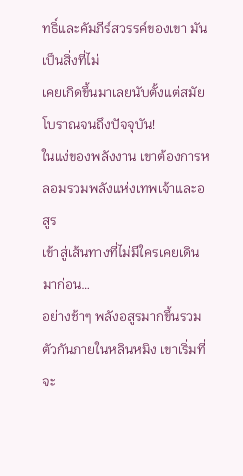ทธิ์และคัมภีร์สวรรค์ของเขา มันเป็นสิ่งที่ไม่
เคยเกิดขึ้นมาเลยนับตั้งแต่สมัยโบราณจนถึงปัจจุบัน!
ในแง่ของพลังงาน เขาต้องการหลอมรวมพลังแห่งเทพเจ้าและอสูร
เข้าสู่เส้นทางที่ไม่มีใครเคยเดินมาก่อน…
อย่างช้าๆ พลังอสูรมากขึ้นรวมตัวกันภายในหลินหมิง เขาเริ่มที่จะ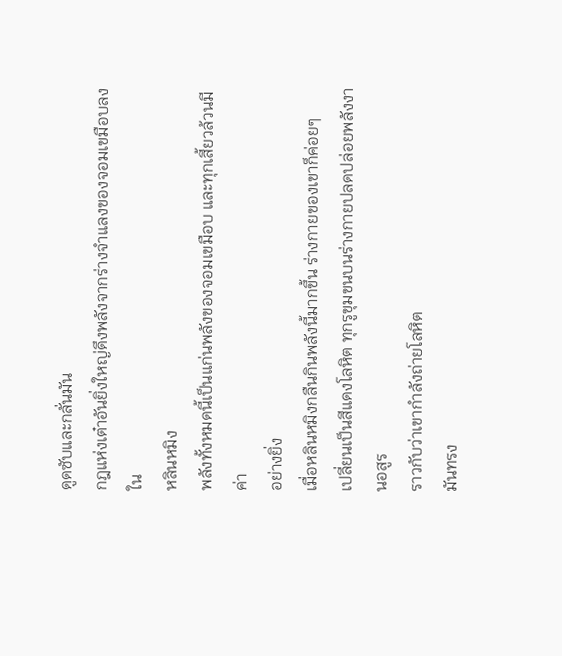ดูดซับและกลั่นมัน
กฎแห่งเต๋าอันยิ่งใหญ่ดึงพลังจากร่างจำแลงของจอมเขมือบลงใน
หลินหมิง
พลังทั้งหมดนี้เป็นแก่นพลังของจอมเขมือบ และทุกเสี้ยวล้วนมีค่า
อย่างยิ่ง
เมื่อหลินหมิงกลืนกินพลังนี้มากขึ้น ร่างกายของเขาก็ค่อยๆ
เปลี่ยนเป็นสีแดงโลหิต ทุกรูขุมขนบนร่างกายปลดปล่อยพลังงานอสูร
ราวกับว่าเขากำลังถ่ายโลหิต
มันทรง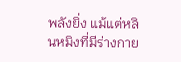พลังยิ่ง แม้แต่หลินหมิงที่มีร่างกาย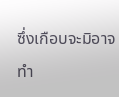ซึ่งเกือบจะมิอาจทำ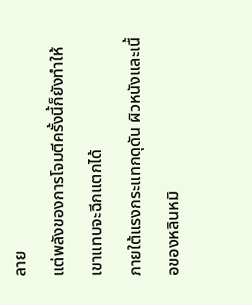ลาย
แต่พลังของการโจมตีครั้งนี้ก็ยังทำให้เขาแทบจะฉีกแตกได้
ภายใต้แรงกระแทกดุดัน ผิวหนังและเนื้อของหลินหมิ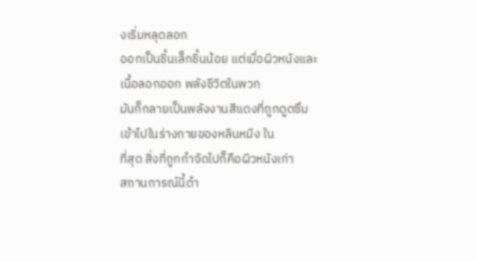งเริ่มหลุดลอก
ออกเป็นชิ้นเล็กชิ้นน้อย แต่เมื่อผิวหนังและเนื้อลอกออก พลังชีวิตในพวก
มันก็กลายเป็นพลังงานสีแดงที่ถูกดูดซึมเข้าไปในร่างกายของหลินหมิง ใน
ที่สุด สิ่งที่ถูกกำจัดไปก็คือผิวหนังเก่า
สถานการณ์นี้ดำ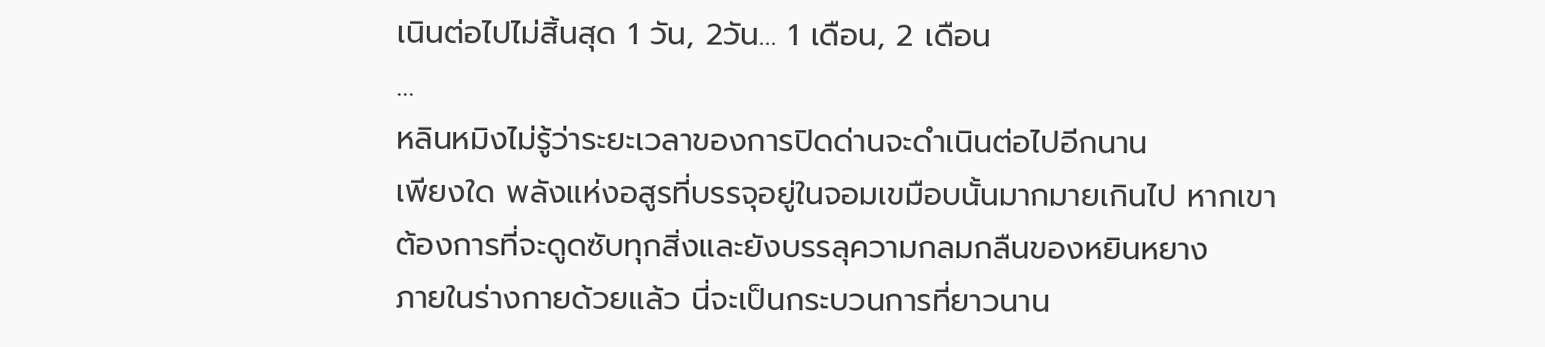เนินต่อไปไม่สิ้นสุด 1 วัน, 2วัน… 1 เดือน, 2 เดือน
…
หลินหมิงไม่รู้ว่าระยะเวลาของการปิดด่านจะดำเนินต่อไปอีกนาน
เพียงใด พลังแห่งอสูรที่บรรจุอยู่ในจอมเขมือบนั้นมากมายเกินไป หากเขา
ต้องการที่จะดูดซับทุกสิ่งและยังบรรลุความกลมกลืนของหยินหยาง
ภายในร่างกายด้วยแล้ว นี่จะเป็นกระบวนการที่ยาวนาน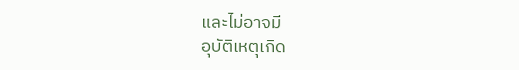และไม่อาจมี
อุบัติเหตุเกิด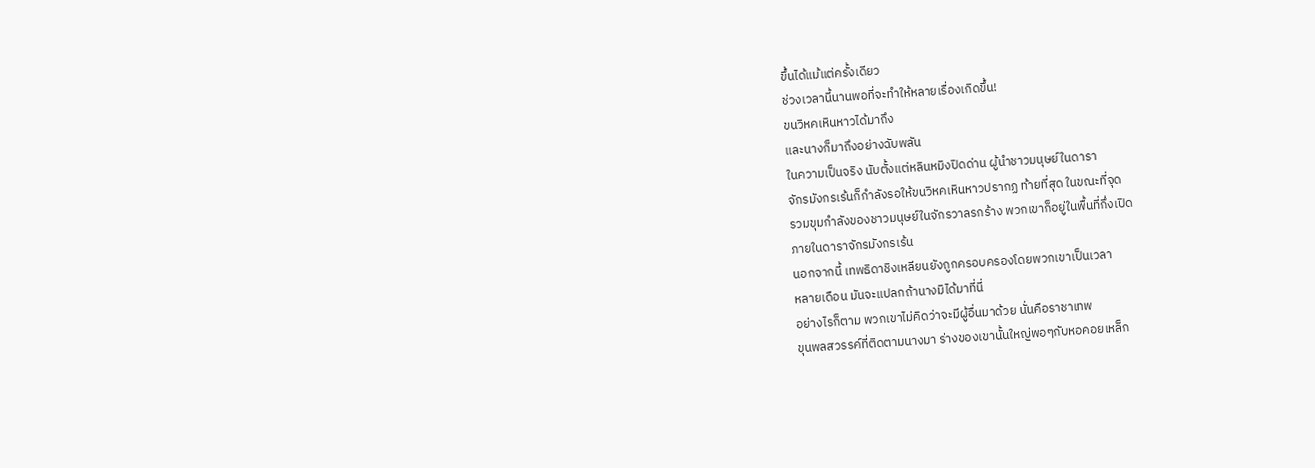ขึ้นได้แม้แต่ครั้งเดียว
ช่วงเวลานี้นานพอที่จะทำให้หลายเรื่องเกิดขึ้น!
ขนวิหคเหินหาวได้มาถึง
และนางก็มาถึงอย่างฉับพลัน
ในความเป็นจริง นับตั้งแต่หลินหมิงปิดด่าน ผู้นำชาวมนุษย์ในดารา
จักรมังกรเร้นก็กำลังรอให้ขนวิหคเหินหาวปรากฏ ท้ายที่สุด ในขณะที่จุด
รวมขุมกำลังของชาวมนุษย์ในจักรวาลรกร้าง พวกเขาก็อยู่ในพื้นที่กึ่งเปิด
ภายในดาราจักรมังกรเร้น
นอกจากนี้ เทพธิดาชิงเหลียนยังถูกครอบครองโดยพวกเขาเป็นเวลา
หลายเดือน มันจะแปลกถ้านางมิได้มาที่นี่
อย่างไรก็ตาม พวกเขาไม่คิดว่าจะมีผู้อื่นมาด้วย นั่นคือราชาเทพ
ขุนพลสวรรค์ที่ติดตามนางมา ร่างของเขานั้นใหญ่พอๆกับหอคอยเหล็ก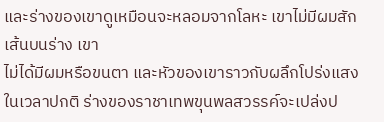และร่างของเขาดูเหมือนจะหลอมจากโลหะ เขาไม่มีผมสักเส้นบนร่าง เขา
ไม่ได้มีผมหรือขนตา และหัวของเขาราวกับผลึกโปร่งแสง
ในเวลาปกติ ร่างของราชาเทพขุนพลสวรรค์จะเปล่งป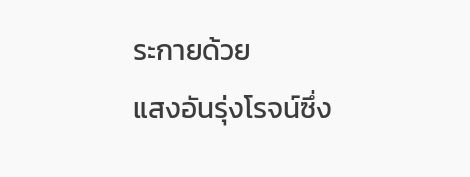ระกายด้วย
แสงอันรุ่งโรจน์ซึ่ง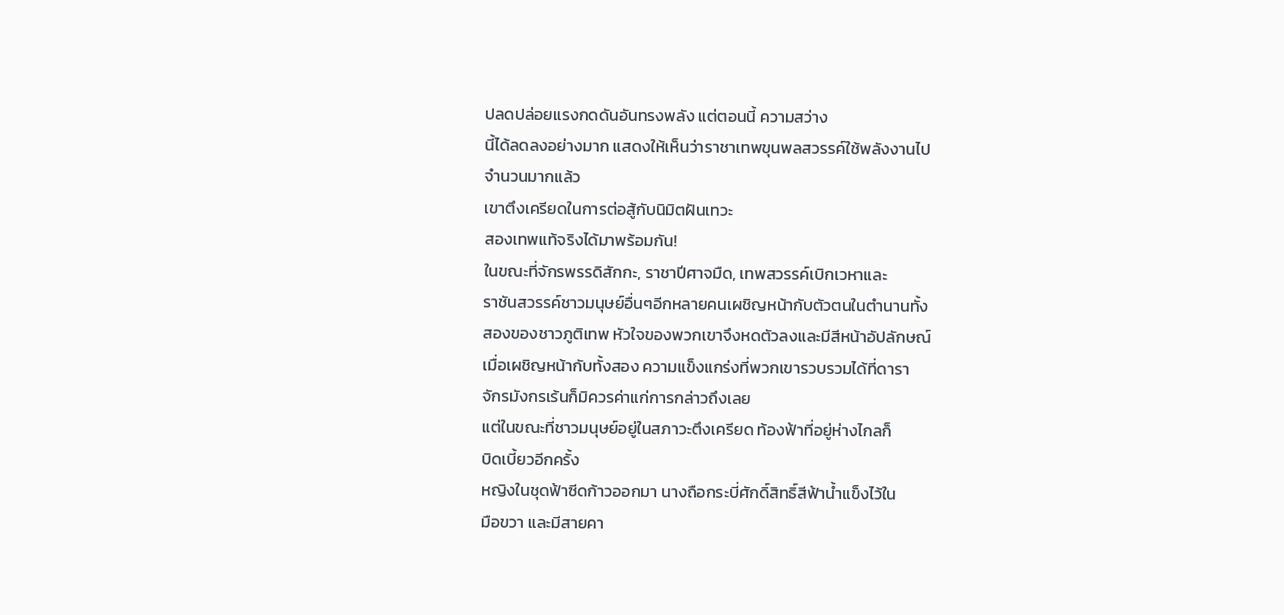ปลดปล่อยแรงกดดันอันทรงพลัง แต่ตอนนี้ ความสว่าง
นี้ได้ลดลงอย่างมาก แสดงให้เห็นว่าราชาเทพขุนพลสวรรค์ใช้พลังงานไป
จำนวนมากแล้ว
เขาตึงเครียดในการต่อสู้กับนิมิตฝันเทวะ
สองเทพแท้จริงได้มาพร้อมกัน!
ในขณะที่จักรพรรดิสักกะ, ราชาปีศาจมืด, เทพสวรรค์เบิกเวหาและ
ราชันสวรรค์ชาวมนุษย์อื่นๆอีกหลายคนเผชิญหน้ากับตัวตนในตำนานทั้ง
สองของชาวภูติเทพ หัวใจของพวกเขาจึงหดตัวลงและมีสีหน้าอัปลักษณ์
เมื่อเผชิญหน้ากับทั้งสอง ความแข็งแกร่งที่พวกเขารวบรวมได้ที่ดารา
จักรมังกรเร้นก็มิควรค่าแก่การกล่าวถึงเลย
แต่ในขณะที่ชาวมนุษย์อยู่ในสภาวะตึงเครียด ท้องฟ้าที่อยู่ห่างไกลก็
บิดเบี้ยวอีกครั้ง
หญิงในชุดฟ้าซีดก้าวออกมา นางถือกระบี่ศักดิ์สิทธิ์สีฟ้าน้ำแข็งไว้ใน
มือขวา และมีสายคา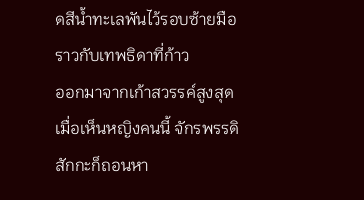ดสีน้ำทะเลพันไว้รอบซ้ายมือ ราวกับเทพธิดาที่ก้าว
ออกมาจากเก้าสวรรค์สูงสุด
เมื่อเห็นหญิงคนนี้ จักรพรรดิสักกะก็ถอนหา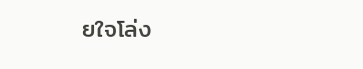ยใจโล่ง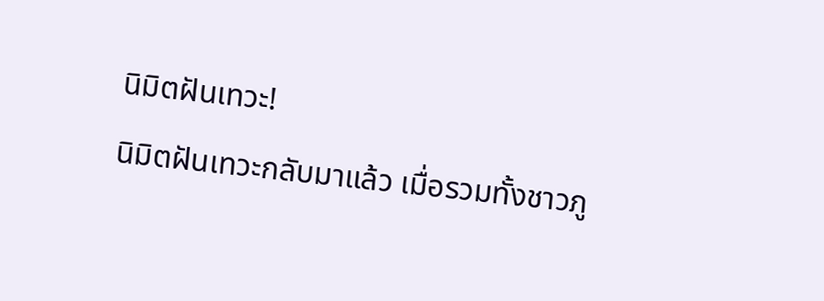นิมิตฝันเทวะ!
นิมิตฝันเทวะกลับมาแล้ว เมื่อรวมทั้งชาวภู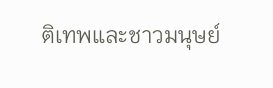ติเทพและชาวมนุษย์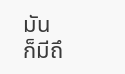มัน
ก็มีถึ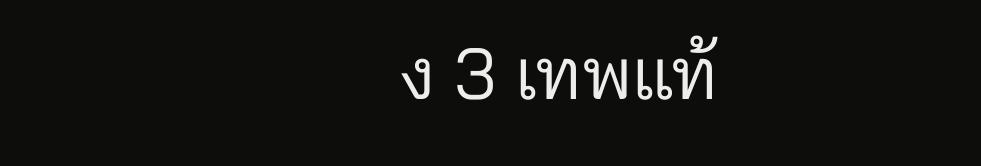ง 3 เทพแท้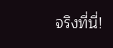จริงที่นี่!